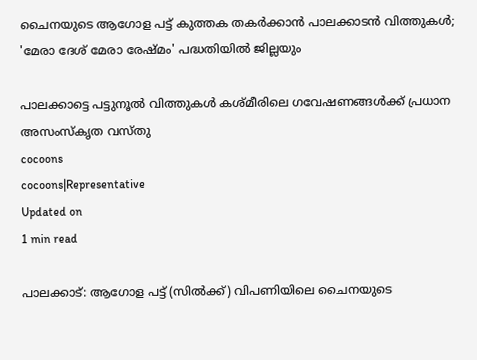ചൈനയുടെ ആഗോള പട്ട് കുത്തക തകർക്കാൻ പാലക്കാടൻ വിത്തുകൾ; 'മേരാ ദേശ് മേരാ രേഷ്മം' പദ്ധതിയിൽ ജില്ലയും

പാലക്കാട്ടെ പട്ടുനൂൽ വിത്തുകൾ കശ്മീരിലെ ഗവേഷണങ്ങൾക്ക് പ്രധാന അസംസ്കൃത വസ്തു
cocoons
cocoons|Representative
Updated on
1 min read

പാലക്കാട്: ആഗോള പട്ട് (സിൽക്ക്) വിപണിയിലെ ചൈനയുടെ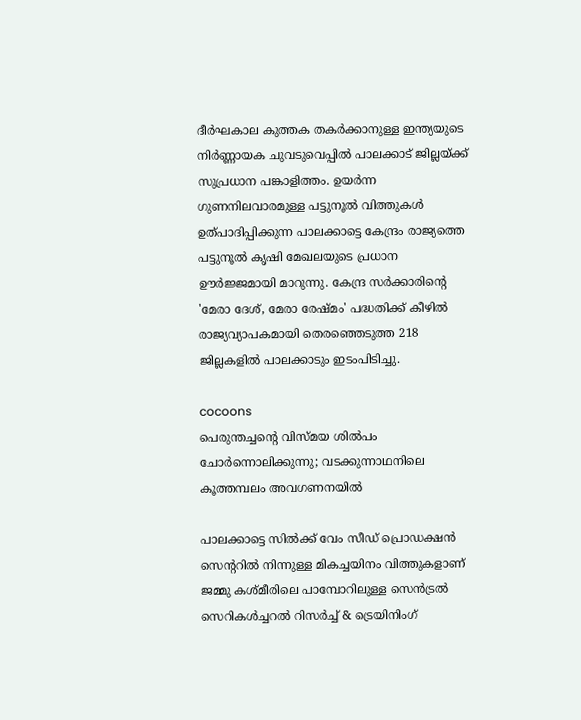ദീർഘകാല കുത്തക തകർക്കാനുള്ള ഇന്ത്യയുടെ നിർണ്ണായക ചുവടുവെപ്പിൽ പാലക്കാട് ജില്ലയ്ക്ക് സുപ്രധാന പങ്കാളിത്തം. ഉയർന്ന ഗുണനിലവാരമുള്ള പട്ടുനൂൽ വിത്തുകൾ ഉത്പാദിപ്പിക്കുന്ന പാലക്കാട്ടെ കേന്ദ്രം രാജ്യത്തെ പട്ടുനൂൽ കൃഷി മേഖലയുടെ പ്രധാന ഊർജ്ജമായി മാറുന്നു. കേന്ദ്ര സർക്കാരിന്റെ 'മേരാ ദേശ്, മേരാ രേഷ്മം' പദ്ധതിക്ക് കീഴിൽ രാജ്യവ്യാപകമായി തെരഞ്ഞെടുത്ത 218 ജില്ലകളിൽ പാലക്കാടും ഇടംപിടിച്ചു.

cocoons
പെരുന്തച്ചന്റെ വിസ്മയ ശിൽപം ചോർന്നൊലിക്കുന്നു; വടക്കുന്നാഥനിലെ കൂത്തമ്പലം അവഗണനയിൽ

പാലക്കാട്ടെ സിൽക്ക് വേം സീഡ് പ്രൊഡക്ഷൻ സെന്ററിൽ നിന്നുള്ള മികച്ചയിനം വിത്തുകളാണ് ജമ്മു കശ്മീരിലെ പാമ്പോറിലുള്ള സെൻട്രൽ സെറികൾച്ചറൽ റിസർച്ച് & ട്രെയിനിംഗ്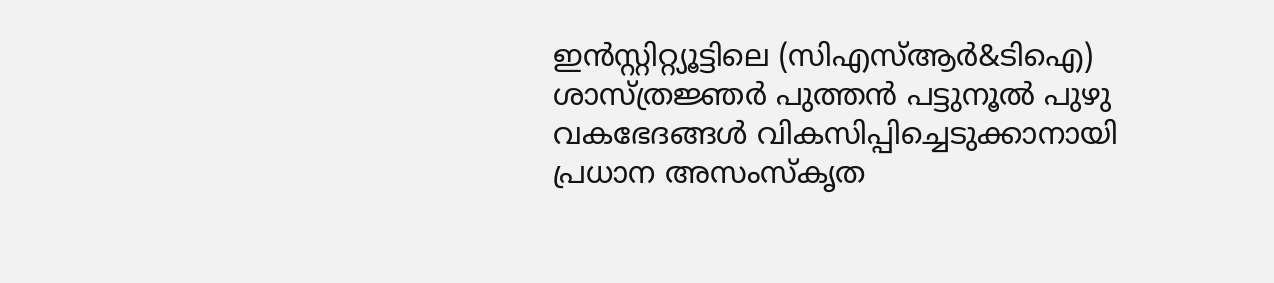ഇൻസ്റ്റിറ്റ്യൂട്ടിലെ (സിഎസ്ആർ&ടിഐ) ശാസ്ത്രജ്ഞർ പുത്തൻ പട്ടുനൂൽ പുഴു വകഭേദങ്ങൾ വികസിപ്പിച്ചെടുക്കാനായി പ്രധാന അസംസ്കൃത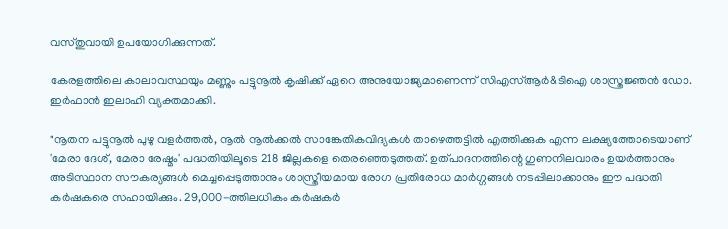വസ്തുവായി ഉപയോഗിക്കുന്നത്.

കേരളത്തിലെ കാലാവസ്ഥയും മണ്ണും പട്ടുനൂൽ കൃഷിക്ക് ഏറെ അനുയോജ്യമാണെന്ന് സിഎസ്ആർ&ടിഐ ശാസ്ത്രജ്ഞൻ ഡോ. ഇർഫാൻ ഇലാഹി വ്യക്തമാക്കി.

"നൂതന പട്ടുനൂൽ പുഴു വളർത്തൽ, നൂൽ നൂൽക്കൽ സാങ്കേതികവിദ്യകൾ താഴെത്തട്ടിൽ എത്തിക്കുക എന്ന ലക്ഷ്യത്തോടെയാണ് 'മേരാ ദേശ്, മേരാ രേഷ്മം' പദ്ധതിയിലൂടെ 218 ജില്ലകളെ തെരഞ്ഞെടുത്തത്. ഉത്പാദനത്തിന്റെ ഗുണനിലവാരം ഉയർത്താനും അടിസ്ഥാന സൗകര്യങ്ങൾ മെച്ചപ്പെടുത്താനും ശാസ്ത്രീയമായ രോഗ പ്രതിരോധ മാർഗ്ഗങ്ങൾ നടപ്പിലാക്കാനും ഈ പദ്ധതി കർഷകരെ സഹായിക്കും. 29,000-ത്തിലധികം കർഷകർ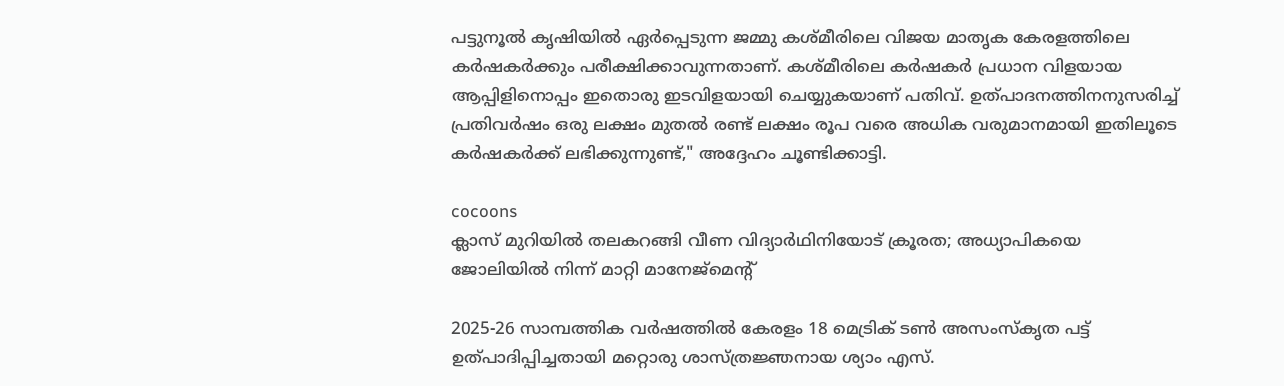പട്ടുനൂൽ കൃഷിയിൽ ഏർപ്പെടുന്ന ജമ്മു കശ്മീരിലെ വിജയ മാതൃക കേരളത്തിലെ കർഷകർക്കും പരീക്ഷിക്കാവുന്നതാണ്. കശ്മീരിലെ കർഷകർ പ്രധാന വിളയായ ആപ്പിളിനൊപ്പം ഇതൊരു ഇടവിളയായി ചെയ്യുകയാണ് പതിവ്. ഉത്പാദനത്തിനനുസരിച്ച് പ്രതിവർഷം ഒരു ലക്ഷം മുതൽ രണ്ട് ലക്ഷം രൂപ വരെ അധിക വരുമാനമായി ഇതിലൂടെ കർഷകർക്ക് ലഭിക്കുന്നുണ്ട്," അദ്ദേഹം ചൂണ്ടിക്കാട്ടി.

cocoons
ക്ലാസ് മുറിയിൽ തലകറങ്ങി വീണ വിദ്യാർഥിനിയോട് ക്രൂരത; അധ്യാപികയെ ജോലിയിൽ നിന്ന് മാറ്റി മാനേജ്മെന്റ്

2025-26 സാമ്പത്തിക വർഷത്തിൽ കേരളം 18 മെട്രിക് ടൺ അസംസ്കൃത പട്ട് ഉത്പാദിപ്പിച്ചതായി മറ്റൊരു ശാസ്ത്രജ്ഞനായ ശ്യാം എസ്.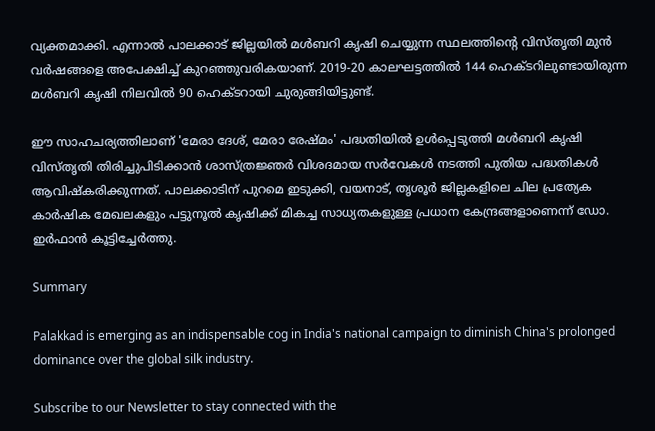വ്യക്തമാക്കി. എന്നാൽ പാലക്കാട് ജില്ലയിൽ മൾബറി കൃഷി ചെയ്യുന്ന സ്ഥലത്തിന്റെ വിസ്തൃതി മുൻ വർഷങ്ങളെ അപേക്ഷിച്ച് കുറഞ്ഞുവരികയാണ്. 2019-20 കാലഘട്ടത്തിൽ 144 ഹെക്ടറിലുണ്ടായിരുന്ന മൾബറി കൃഷി നിലവിൽ 90 ഹെക്ടറായി ചുരുങ്ങിയിട്ടുണ്ട്.

ഈ സാഹചര്യത്തിലാണ് 'മേരാ ദേശ്, മേരാ രേഷ്മം' പദ്ധതിയിൽ ഉൾപ്പെടുത്തി മൾബറി കൃഷി വിസ്തൃതി തിരിച്ചുപിടിക്കാൻ ശാസ്ത്രജ്ഞർ വിശദമായ സർവേകൾ നടത്തി പുതിയ പദ്ധതികൾ ആവിഷ്കരിക്കുന്നത്. പാലക്കാടിന് പുറമെ ഇടുക്കി, വയനാട്, തൃശൂർ ജില്ലകളിലെ ചില പ്രത്യേക കാർഷിക മേഖലകളും പട്ടുനൂൽ കൃഷിക്ക് മികച്ച സാധ്യതകളുള്ള പ്രധാന കേന്ദ്രങ്ങളാണെന്ന് ഡോ. ഇർഫാൻ കൂട്ടിച്ചേർത്തു.

Summary

Palakkad is emerging as an indispensable cog in India's national campaign to diminish China's prolonged dominance over the global silk industry.

Subscribe to our Newsletter to stay connected with the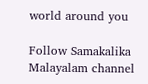world around you

Follow Samakalika Malayalam channel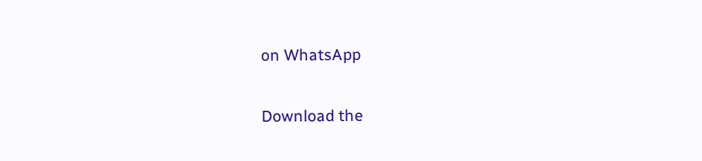on WhatsApp

Download the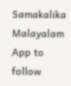Samakalika Malayalam App to follow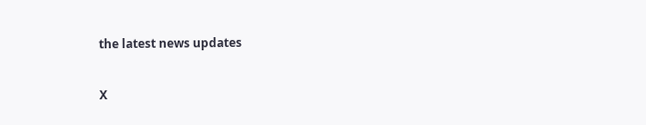the latest news updates

X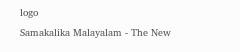logo
Samakalika Malayalam - The New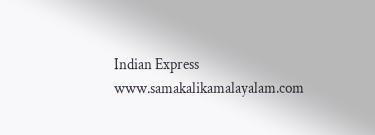Indian Express
www.samakalikamalayalam.com